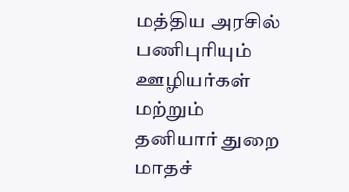மத்திய அரசில் பணிபுரியும் ஊழியர்கள் மற்றும் தனியார் துறை மாதச்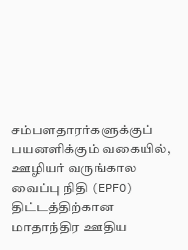சம்பளதாரர்களுக்குப் பயனளிக்கும் வகையில், ஊழியர் வருங்கால வைப்பு நிதி (EPFO) திட்டத்திற்கான மாதாந்திர ஊதிய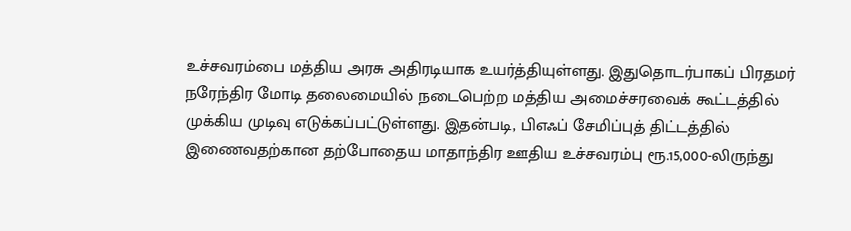உச்சவரம்பை மத்திய அரசு அதிரடியாக உயர்த்தியுள்ளது. இதுதொடர்பாகப் பிரதமர் நரேந்திர மோடி தலைமையில் நடைபெற்ற மத்திய அமைச்சரவைக் கூட்டத்தில் முக்கிய முடிவு எடுக்கப்பட்டுள்ளது. இதன்படி, பிஎஃப் சேமிப்புத் திட்டத்தில் இணைவதற்கான தற்போதைய மாதாந்திர ஊதிய உச்சவரம்பு ரூ.15,000-லிருந்து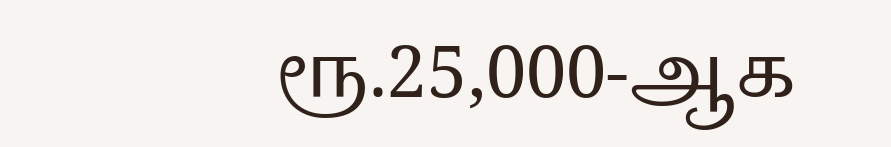ரூ.25,000-ஆக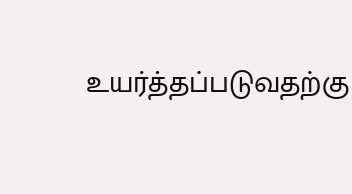உயர்த்தப்படுவதற்கு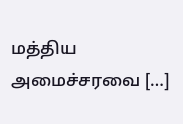மத்திய அமைச்சரவை […]